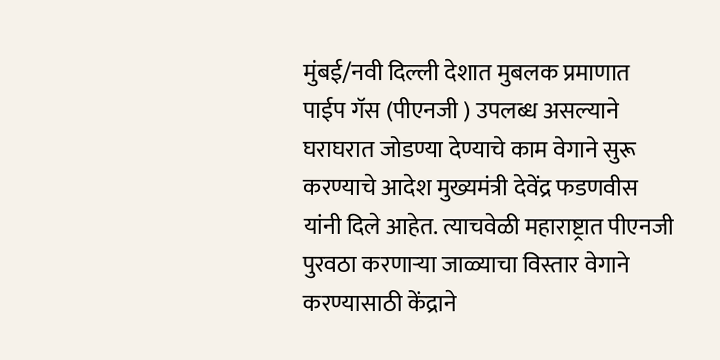मुंबई/नवी दिल्ली देशात मुबलक प्रमाणात पाईप गॅस (पीएनजी ) उपलब्ध असल्याने घराघरात जोडण्या देण्याचे काम वेगाने सुरू करण्याचे आदेश मुख्यमंत्री देवेंद्र फडणवीस यांनी दिले आहेत. त्याचवेळी महाराष्ट्रात पीएनजी पुरवठा करणाऱ्या जाळ्याचा विस्तार वेगाने करण्यासाठी केंद्राने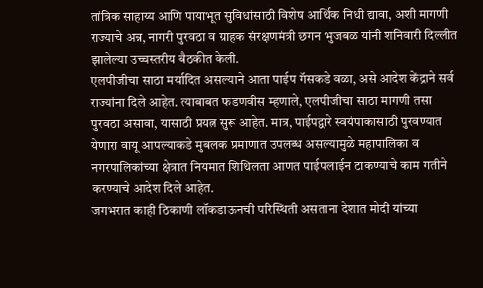तांत्रिक साहाय्य आणि पायाभूत सुविधांसाठी विशेष आर्थिक निधी द्यावा, अशी मागणी राज्याचे अन्न, नागरी पुरवठा व ग्राहक संरक्षणमंत्री छगन भुजबळ यांनी शनिवारी दिल्लीत झालेल्या उच्चस्तरीय बैठकीत केली.
एलपीजीचा साठा मर्यादित असल्याने आता पाईप गॅसकडे वळा, असे आदेश केंद्राने सर्व राज्यांना दिले आहेत. त्याबाबत फडणवीस म्हणाले, एलपीजीचा साठा मागणी तसा पुरवठा असावा, यासाठी प्रयत्न सुरू आहेत. मात्र, पाईपद्वारे स्वयंपाकासाठी पुरवण्यात येणारा वायू आपल्याकडे मुबलक प्रमाणात उपलब्ध असल्यामुळे महापालिका व नगरपालिकांच्या क्षेत्रात नियमात शिथिलता आणत पाईपलाईन टाकण्याचे काम गतीने करण्याचे आदेश दिले आहेत.
जगभरात काही ठिकाणी लॉकडाऊनची परिस्थिती असताना देशात मोदी यांच्या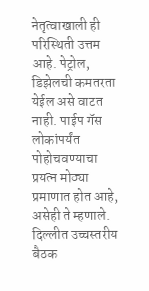नेतृत्वाखाली ही परिस्थिती उत्तम आहे. पेट्रोल, डिझेलची कमतरता येईल असे वाटत नाही. पाईप गॅस लोकांपर्यंत पोहोचवण्याचा प्रयत्न मोठ्या प्रमाणात होत आहे, असेही ते म्हणाले.
दिल्लीत उच्चस्तरीय बैठक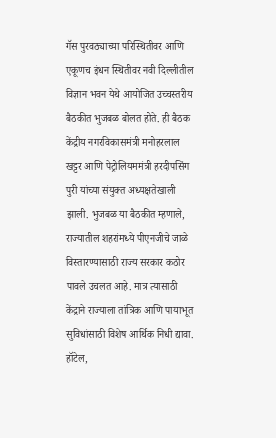गॅस पुरवठ्याच्या परिस्थितीवर आणि एकूणच इंधन स्थितीवर नवी दिल्लीतील विज्ञान भवन येथे आयोजित उच्चस्तरीय बैठकीत भुजबळ बोलत होते. ही बैठक केंद्रीय नगरविकासमंत्री मनोहरलाल खट्टर आणि पेट्रोलियममंत्री हरदीपसिंग पुरी यांच्या संयुक्त अध्यक्षतेखाली झाली. भुजबळ या बैठकीत म्हणाले, राज्यातील शहरांमध्ये पीएनजीचे जाळे विस्तारण्यासाठी राज्य सरकार कठोर पावले उचलत आहे. मात्र त्यासाठी केंद्राने राज्याला तांत्रिक आणि पायाभूत सुविधांसाठी विशेष आर्थिक निधी द्यावा. हॉटेल,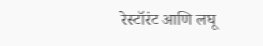रेस्टॉरंट आणि लघू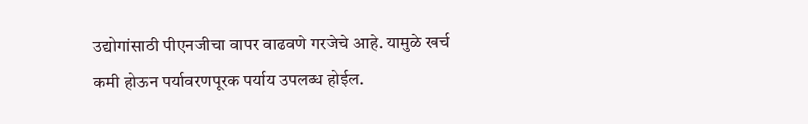उद्योगांसाठी पीएनजीचा वापर वाढवणे गरजेचे आहे. यामुळे खर्च कमी होऊन पर्यावरणपूरक पर्याय उपलब्ध होईल.